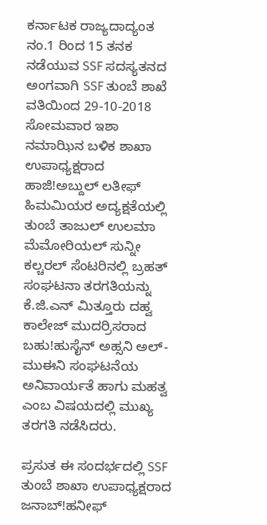ಕರ್ನಾಟಕ ರಾಜ್ಯದಾದ್ಯಂತ ನಂ.1 ರಿಂದ 15 ತನಕ ನಡೆಯುವ SSF ಸದಸ್ಯತನದ ಅಂಗವಾಗಿ SSF ತುಂಬೆ ಶಾಖೆ ವತಿಯಿಂದ 29-10-2018 ಸೋಮವಾರ ಇಶಾ ನಮಾಝಿನ ಬಳಿಕ ಶಾಖಾ ಉಪಾಧ್ಯಕ್ಷರಾದ ಹಾಜಿ!ಅಬ್ದುಲ್ ಲತೀಫ್ ಹಿಮಮಿಯರ ಅದ್ಯಕ್ಷತೆಯಲ್ಲಿ ತುಂಬೆ ತಾಜುಲ್ ಉಲಮಾ ಮೆಮೋರಿಯಲ್ ಸುನ್ನೀ ಕಲ್ಚರಲ್ ಸೆಂಟರಿನಲ್ಲಿ ಬ್ರಹತ್ ಸಂಘಟನಾ ತರಗತಿಯನ್ನು ಕೆ.ಜಿ.ಎನ್ ಮಿತ್ತೂರು ದಹ್ವ ಕಾಲೇಜ್ ಮುದರ್ರಿಸರಾದ ಬಹು!ಹುಸೈನ್ ಅಹ್ಸನಿ ಅಲ್-ಮುಈನಿ ಸಂಘಟನೆಯ ಅನಿವಾರ್ಯತೆ ಹಾಗು ಮಹತ್ವ ಎಂಬ ವಿಷಯದಲ್ಲಿ ಮುಖ್ಯ ತರಗತಿ ನಡೆಸಿದರು.

ಪ್ರಸುತ ಈ ಸಂದರ್ಭದಲ್ಲಿ SSF ತುಂಬೆ ಶಾಖಾ ಉಪಾಧ್ಯಕ್ಷರಾದ ಜನಾಬ್!ಹನೀಫ್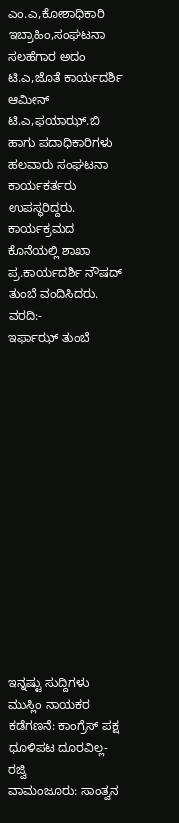ಎಂ.ಎ,ಕೋಶಾಧಿಕಾರಿ ಇಬ್ರಾಹಿಂ,ಸಂಘಟನಾ ಸಲಹೆಗಾರ ಅದಂ ಟಿ.ಎ,ಜೊತೆ ಕಾರ್ಯದರ್ಶಿ ಆಮೀನ್ ಟಿ.ಎ,ಫಯಾಝ್.ಬಿ ಹಾಗು ಪದಾಧಿಕಾರಿಗಳು ಹಲವಾರು ಸಂಘಟನಾ ಕಾರ್ಯಕರ್ತರು ಉಪಸ್ಥರಿದ್ದರು.
ಕಾರ್ಯಕ್ರಮದ ಕೊನೆಯಲ್ಲಿ ಶಾಖಾ ಪ್ರ.ಕಾರ್ಯದರ್ಶಿ ನೌಷದ್ ತುಂಬೆ ವಂದಿಸಿದರು.
ವರದಿ:-
ಇರ್ಫಾಝ್ ತುಂಬೆ















ಇನ್ನಷ್ಟು ಸುದ್ದಿಗಳು
ಮುಸ್ಲಿಂ ನಾಯಕರ ಕಡೆಗಣನೆ: ಕಾಂಗ್ರೆಸ್ ಪಕ್ಷ ಧೂಳಿಪಟ ದೂರವಿಲ್ಲ- ರಜ್ವಿ
ವಾಮಂಜೂರು: ಸಾಂತ್ವನ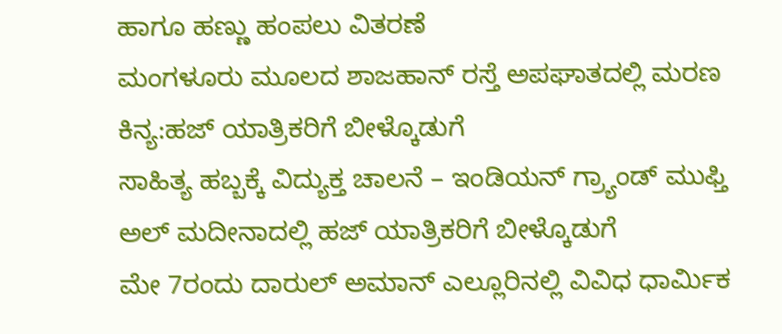ಹಾಗೂ ಹಣ್ಣು ಹಂಪಲು ವಿತರಣೆ
ಮಂಗಳೂರು ಮೂಲದ ಶಾಜಹಾನ್ ರಸ್ತೆ ಅಪಘಾತದಲ್ಲಿ ಮರಣ
ಕಿನ್ಯ:ಹಜ್ ಯಾತ್ರಿಕರಿಗೆ ಬೀಳ್ಕೊಡುಗೆ
ಸಾಹಿತ್ಯ ಹಬ್ಬಕ್ಕೆ ವಿದ್ಯುಕ್ತ ಚಾಲನೆ – ಇಂಡಿಯನ್ ಗ್ರ್ಯಾಂಡ್ ಮುಫ್ತಿ
ಅಲ್ ಮದೀನಾದಲ್ಲಿ ಹಜ್ ಯಾತ್ರಿಕರಿಗೆ ಬೀಳ್ಕೊಡುಗೆ
ಮೇ 7ರಂದು ದಾರುಲ್ ಅಮಾನ್ ಎಲ್ಲೂರಿನಲ್ಲಿ ವಿವಿಧ ಧಾರ್ಮಿಕ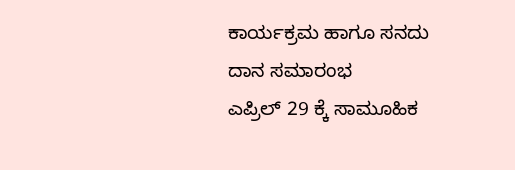ಕಾರ್ಯಕ್ರಮ ಹಾಗೂ ಸನದು ದಾನ ಸಮಾರಂಭ
ಎಪ್ರಿಲ್ 29 ಕ್ಕೆ ಸಾಮೂಹಿಕ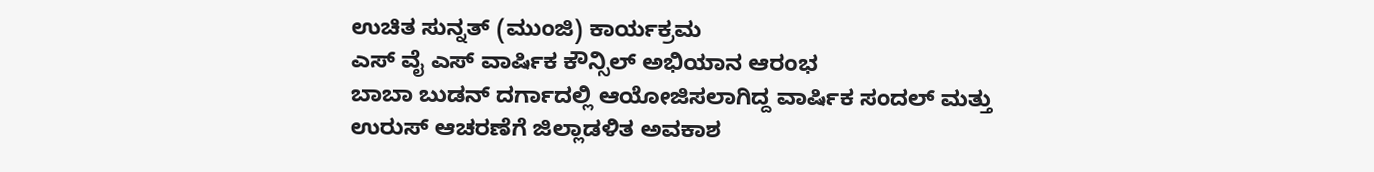ಉಚಿತ ಸುನ್ನತ್ (ಮುಂಜಿ) ಕಾರ್ಯಕ್ರಮ
ಎಸ್ ವೈ ಎಸ್ ವಾರ್ಷಿಕ ಕೌನ್ಸಿಲ್ ಅಭಿಯಾನ ಆರಂಭ
ಬಾಬಾ ಬುಡನ್ ದರ್ಗಾದಲ್ಲಿ ಆಯೋಜಿಸಲಾಗಿದ್ದ ವಾರ್ಷಿಕ ಸಂದಲ್ ಮತ್ತು ಉರುಸ್ ಆಚರಣೆಗೆ ಜಿಲ್ಲಾಡಳಿತ ಅವಕಾಶ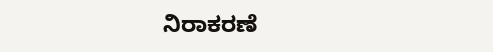ನಿರಾಕರಣೆ